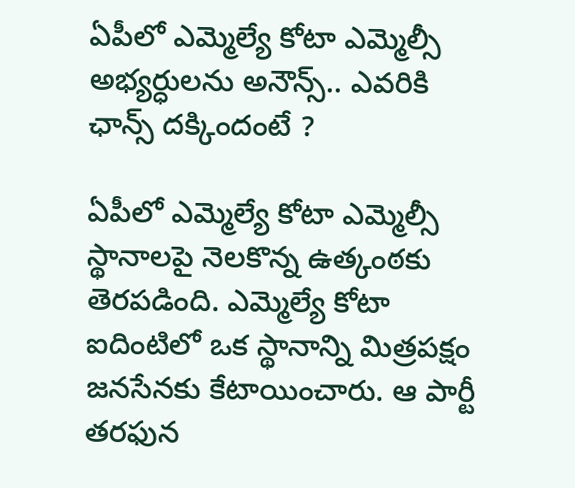ఏపీలో ఎమ్మెల్యే కోటా ఎమ్మెల్సీ అభ్యర్ధులను అనౌన్స్.. ఎవరికి ఛాన్స్ దక్కిందంటే ?

ఏపీలో ఎమ్మెల్యే కోటా ఎమ్మెల్సీ స్థానాలపై నెలకొన్న ఉత్కంఠకు తెరపడింది. ఎమ్మెల్యే కోటా ఐదింటిలో ఒక స్థానాన్ని మిత్రపక్షం జనసేనకు కేటాయించారు. ఆ పార్టీ తరఫున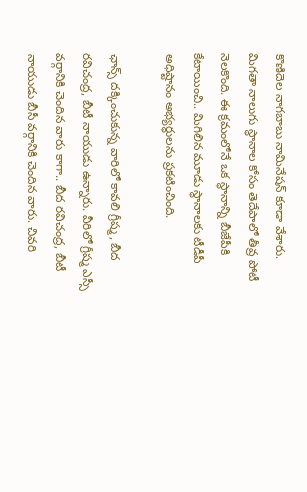కొణిదెల నాగబాబు నామినేషన్‌ కూడా వేశారు. మిగతా నాలుగు స్థానాల కోసం తెదేపాలో తీవ్ర పోటీ నెలకొంది. ఈ క్రమంలోనే ఒక స్థానాన్ని బీజేపీకి కేటాయించి.. మిగిలిన మూడు స్థానాలకు టీడీపీ అధిష్టానం అభ్యర్ధులను ప్రకటించింది.

ఛాన్స్ దక్కించుకున్న వారిలో కావలి గ్రీష్మ, బీద రవిచంద్ర, బీటీ నాయుడు ఉన్నారు. వీరిలో గ్రీష్మ ఎస్సీ వర్గానికి చెందిన వారు కాగా.. బీద రవిచంద్ర, బీటీ నాయుడు బీసీ వర్గానికి చెందిన వారు. చివరి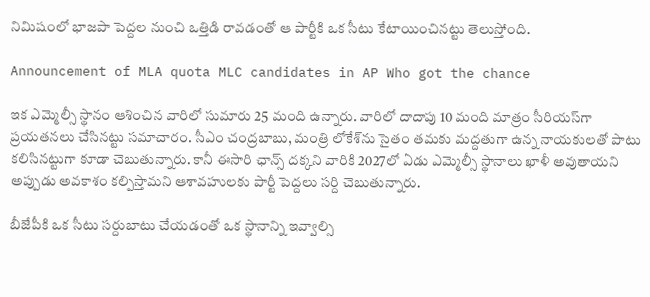నిమిషంలో భాజపా పెద్దల నుంచి ఒత్తిడి రావడంతో ఆ పార్టీకి ఒక సీటు కేటాయించినట్టు తెలుస్తోంది.

Announcement of MLA quota MLC candidates in AP Who got the chance

ఇక ఎమ్మెల్సీ స్థానం ఆశించిన వారిలో సుమారు 25 మంది ఉన్నారు. వారిలో దాదాపు 10 మంది మాత్రం సీరియస్‌గా ప్రయతనలు చేసినట్టు సమాచారం. సీఎం చంద్రబాబు, మంత్రి లోకేశ్‌ను సైతం తమకు మద్దతుగా ఉన్న నాయకులతో పాటు కలిసినట్టుగా కూడా చెబుతున్నారు. కానీ ఈసారి ఛాన్స్ దక్కని వారికి 2027లో ఏడు ఎమ్మెల్సీ స్థానాలు ఖాళీ అవుతాయని అప్పుడు అవకాశం కల్పిస్తామని ఆశావహులకు పార్టీ పెద్దలు సర్ది చెబుతున్నారు.

బీజేపీకి ఒక సీటు సర్దుబాటు చేయడంతో ఒక స్థానాన్ని ఇవ్వాల్సి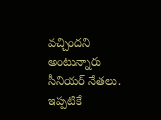వచ్చిందని అంటున్నారు సీనియర్ నేతలు. ఇప్పటికే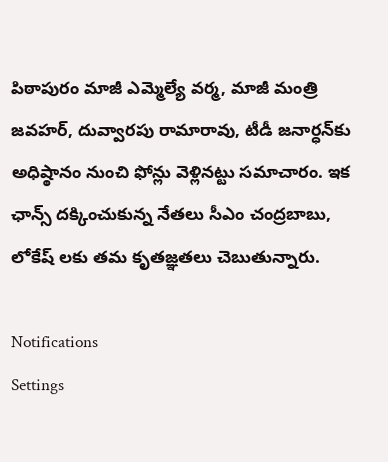పిఠాపురం మాజీ ఎమ్మెల్యే వర్మ, మాజీ మంత్రి జవహర్‌, దువ్వారపు రామారావు, టీడీ జనార్ధన్‌కు అధిష్ఠానం నుంచి ఫోన్లు వెళ్లినట్టు సమాచారం. ఇక ఛాన్స్ దక్కించుకున్న నేతలు సీఎం చంద్రబాబు, లోకేష్ లకు తమ కృతజ్ఞతలు చెబుతున్నారు.

Notifications
Settings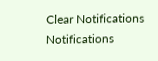Clear Notifications
Notifications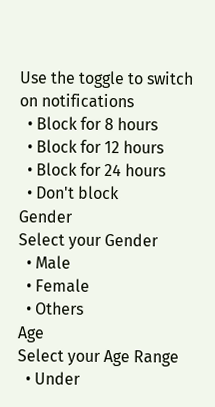Use the toggle to switch on notifications
  • Block for 8 hours
  • Block for 12 hours
  • Block for 24 hours
  • Don't block
Gender
Select your Gender
  • Male
  • Female
  • Others
Age
Select your Age Range
  • Under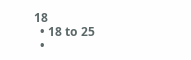18
  • 18 to 25
  •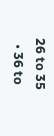26 to 35
  • 36 to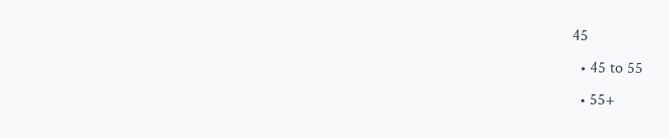45
  • 45 to 55
  • 55+